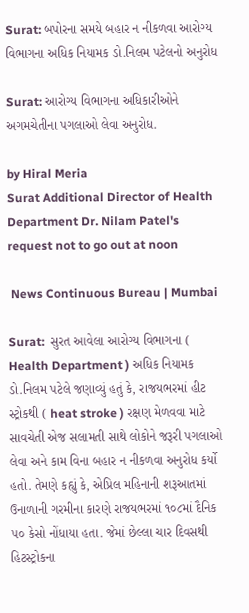Surat: બપોરના સમયે બહાર ન નીકળવા આરોગ્ય વિભાગના અધિક નિયામક ડો.નિલમ પટેલનો અનુરોધ

Surat: આરોગ્ય વિભાગના અધિકારીઓને અગમચેતીના પગલાઓ લેવા અનુરોધ.

by Hiral Meria
Surat Additional Director of Health Department Dr. Nilam Patel's request not to go out at noon

 News Continuous Bureau | Mumbai

Surat:  સુરત આવેલા આરોગ્ય વિભાગના ( Health Department ) અધિક નિયામક ડો.નિલમ પટેલે જણાવ્યું હતું કે, રાજયભરમાં હીટ સ્ટ્રોકથી ( heat stroke ) રક્ષણ મેળવવા માટે સાવચેતી એજ સલામતી સાથે લોકોને જરૂરી પગલાઓ લેવા અને કામ વિના બહાર ન નીકળવા અનુરોધ કર્યો હતો. તેમણે કહ્યું કે, એપ્રિલ મહિનાની શરૂઆતમાં ઉનાળાની ગરમીના કારણે રાજયભરમાં ૧૦૮માં દૈનિક ૫૦ કેસો નોંધાયા હતા. જેમાં છેલ્લા ચાર દિવસથી હિટસ્ટ્રોકના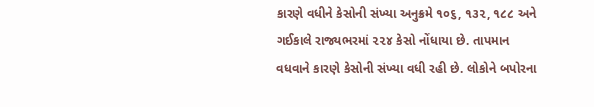કારણે વધીને કેસોની સંખ્યા અનુક્રમે ૧૦૬, ૧૩૨, ૧૮૮ અને ગઈકાલે રાજ્યભરમાં ૨૨૪ કેસો નોંધાયા છે. તાપમાન વધવાને કારણે કેસોની સંખ્યા વધી રહી છે. લોકોને બપોરના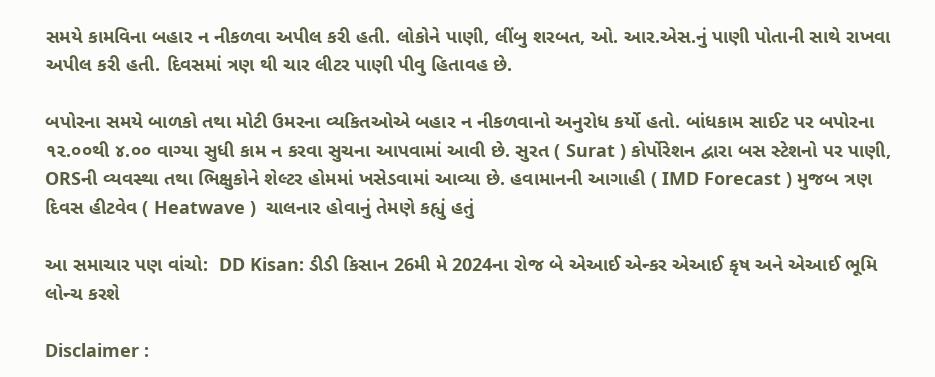સમયે કામવિના બહાર ન નીકળવા અપીલ કરી હતી. લોકોને પાણી, લીંબુ શરબત, ઓ. આર.એસ.નું પાણી પોતાની સાથે રાખવા અપીલ કરી હતી. દિવસમાં ત્રણ થી ચાર લીટર પાણી પીવુ હિતાવહ છે.

બપોરના સમયે બાળકો તથા મોટી ઉમરના વ્યકિતઓએ બહાર ન નીકળવાનો અનુરોધ કર્યો હતો. બાંધકામ સાઈટ પર બપોરના ૧૨.૦૦થી ૪.૦૦ વાગ્યા સુધી કામ ન કરવા સુચના આપવામાં આવી છે. સુરત ( Surat ) કોર્પોરેશન દ્વારા બસ સ્ટેશનો પર પાણી, ORSની વ્યવસ્થા તથા ભિક્ષુકોને શેલ્ટર હોમમાં ખસેડવામાં આવ્યા છે. હવામાનની આગાહી ( IMD Forecast ) મુજબ ત્રણ દિવસ હીટવેવ ( Heatwave )  ચાલનાર હોવાનું તેમણે કહ્યું હતું

આ સમાચાર પણ વાંચો:  DD Kisan: ડીડી કિસાન 26મી મે 2024ના રોજ બે એઆઈ એન્કર એઆઈ કૃષ અને એઆઈ ભૂમિ લોન્ચ કરશે

Disclaimer :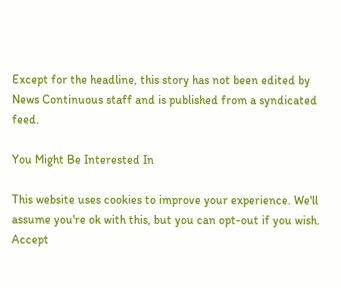Except for the headline, this story has not been edited by News Continuous staff and is published from a syndicated feed.

You Might Be Interested In

This website uses cookies to improve your experience. We'll assume you're ok with this, but you can opt-out if you wish. Accept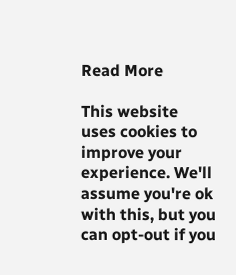Read More

This website uses cookies to improve your experience. We'll assume you're ok with this, but you can opt-out if you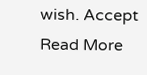wish. Accept Read More